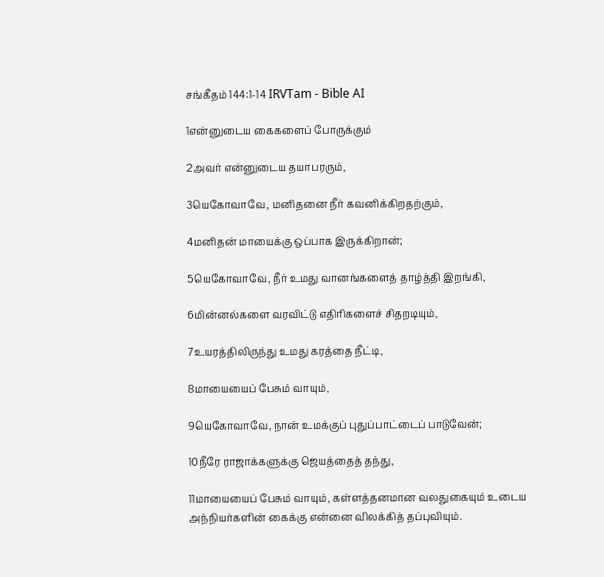சங்கீதம் 144:1-14 IRVTam - Bible AI

1என்னுடைய கைகளைப் போருக்கும்

2அவர் என்னுடைய தயாபரரும்,

3யெகோவாவே, மனிதனை நீர் கவனிக்கிறதற்கும்,

4மனிதன் மாயைக்கு ஒப்பாக இருக்கிறான்;

5யெகோவாவே, நீர் உமது வானங்களைத் தாழ்த்தி இறங்கி,

6மின்னல்களை வரவிட்டு எதிரிகளைச் சிதறடியும்,

7உயரத்திலிருந்து உமது கரத்தை நீட்டி,

8மாயையைப் பேசும் வாயும்,

9யெகோவாவே, நான் உமக்குப் புதுப்பாட்டைப் பாடுவேன்;

10நீரே ராஜாக்களுக்கு ஜெயத்தைத் தந்து,

11மாயையைப் பேசும் வாயும், கள்ளத்தனமான வலதுகையும் உடைய அந்நியர்களின் கைக்கு என்னை விலக்கித் தப்புவியும்.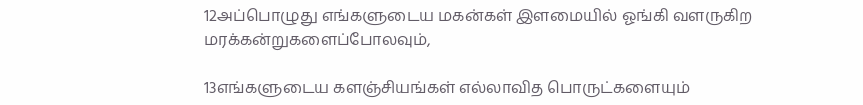12அப்பொழுது எங்களுடைய மகன்கள் இளமையில் ஓங்கி வளருகிற மரக்கன்றுகளைப்போலவும்,

13எங்களுடைய களஞ்சியங்கள் எல்லாவித பொருட்களையும்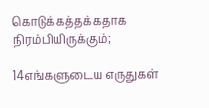கொடுக்கத்தக்கதாக நிரம்பியிருக்கும்;

14எங்களுடைய எருதுகள்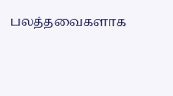பலத்தவைகளாக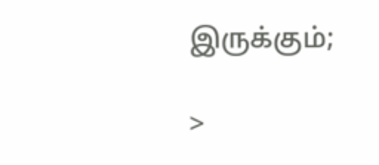இருக்கும்;

>